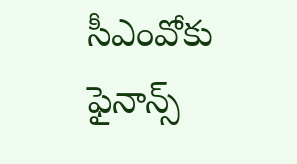సీఎంవోకు ఫైనాన్స్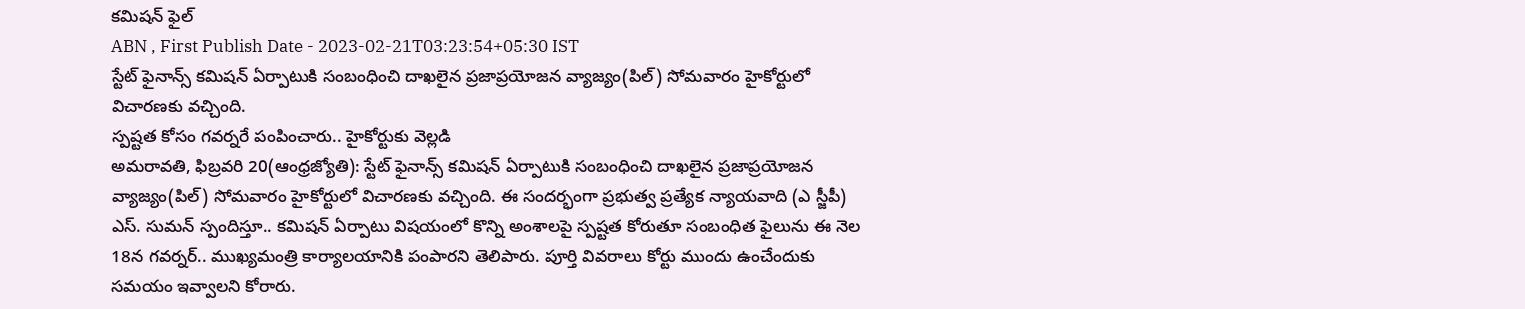కమిషన్ ఫైల్
ABN , First Publish Date - 2023-02-21T03:23:54+05:30 IST
స్టేట్ ఫైనాన్స్ కమిషన్ ఏర్పాటుకి సంబంధించి దాఖలైన ప్రజాప్రయోజన వ్యాజ్యం(పిల్) సోమవారం హైకోర్టులో విచారణకు వచ్చింది.
స్పష్టత కోసం గవర్నరే పంపించారు.. హైకోర్టుకు వెల్లడి
అమరావతి, ఫిబ్రవరి 20(ఆంధ్రజ్యోతి): స్టేట్ ఫైనాన్స్ కమిషన్ ఏర్పాటుకి సంబంధించి దాఖలైన ప్రజాప్రయోజన వ్యాజ్యం(పిల్) సోమవారం హైకోర్టులో విచారణకు వచ్చింది. ఈ సందర్భంగా ప్రభుత్వ ప్రత్యేక న్యాయవాది (ఎ స్జీపీ) ఎస్. సుమన్ స్పందిస్తూ.. కమిషన్ ఏర్పాటు విషయంలో కొన్ని అంశాలపై స్పష్టత కోరుతూ సంబంధిత ఫైలును ఈ నెల 18న గవర్నర్.. ముఖ్యమంత్రి కార్యాలయానికి పంపారని తెలిపారు. పూర్తి వివరాలు కోర్టు ముందు ఉంచేందుకు సమయం ఇవ్వాలని కోరారు.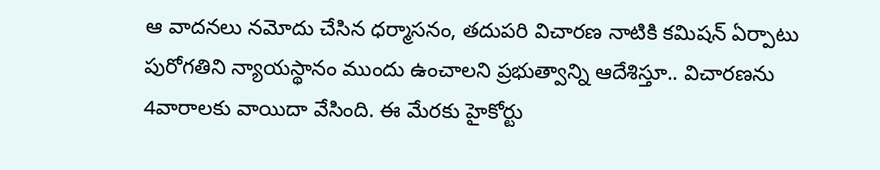ఆ వాదనలు నమోదు చేసిన ధర్మాసనం, తదుపరి విచారణ నాటికి కమిషన్ ఏర్పాటు పురోగతిని న్యాయస్థానం ముందు ఉంచాలని ప్రభుత్వాన్ని ఆదేశిస్తూ.. విచారణను 4వారాలకు వాయిదా వేసింది. ఈ మేరకు హైకోర్టు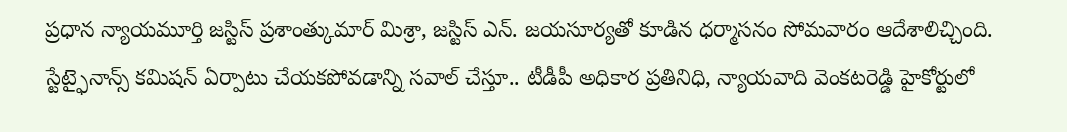ప్రధాన న్యాయమూర్తి జస్టిస్ ప్రశాంత్కుమార్ మిశ్రా, జస్టిస్ ఎన్. జయసూర్యతో కూడిన ధర్మాసనం సోమవారం ఆదేశాలిచ్చింది. స్టేట్ఫైనాన్స్ కమిషన్ ఏర్పాటు చేయకపోవడాన్ని సవాల్ చేస్తూ.. టీడీపీ అధికార ప్రతినిధి, న్యాయవాది వెంకటరెడ్డి హైకోర్టులో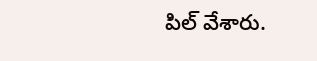పిల్ వేశారు.